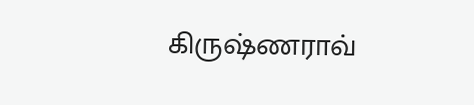கிருஷ்ணராவ்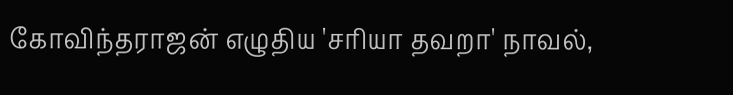கோவிந்தராஜன் எழுதிய 'சரியா தவறா' நாவல்,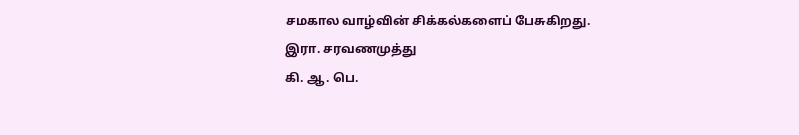சமகால வாழ்வின் சிக்கல்களைப் பேசுகிறது.
இரா. சரவணமுத்து
கி. ஆ. பெ.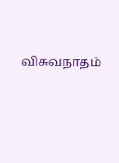விசுவநாதம்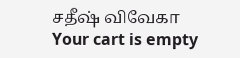சதீஷ் விவேகா
Your cart is empty